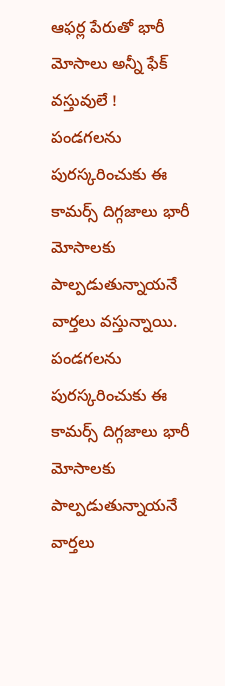ఆఫర్ల పేరుతో భారీ మోసాలు అన్నీ ఫేక్ వస్తువులే !
పండగలను పురస్కరించుకు ఈ కామర్స్ దిగ్గజాలు భారీ మోసాలకు పాల్పడుతున్నాయనే వార్తలు వస్తున్నాయి.
పండగలను పురస్కరించుకు ఈ కామర్స్ దిగ్గజాలు భారీ మోసాలకు పాల్పడుతున్నాయనే వార్తలు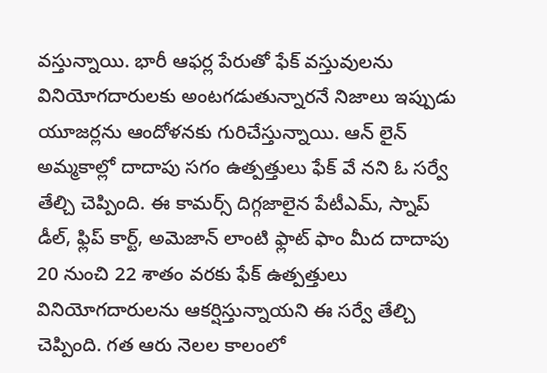వస్తున్నాయి. భారీ ఆఫర్ల పేరుతో ఫేక్ వస్తువులను వినియోగదారులకు అంటగడుతున్నారనే నిజాలు ఇప్పుడు యూజర్లను ఆందోళనకు గురిచేస్తున్నాయి. ఆన్ లైన్ అమ్మకాల్లో దాదాపు సగం ఉత్పత్తులు ఫేక్ వే నని ఓ సర్వే తేల్చి చెప్పింది. ఈ కామర్స్ దిగ్గజాలైన పేటీఎమ్, స్నాప్ డీల్, ఫ్లిప్ కార్ట్, అమెజాన్ లాంటి ఫ్లాట్ ఫాం మీద దాదాపు 20 నుంచి 22 శాతం వరకు ఫేక్ ఉత్పత్తులు వినియోగదారులను ఆకర్షిస్తున్నాయని ఈ సర్వే తేల్చి చెప్పింది. గత ఆరు నెలల కాలంలో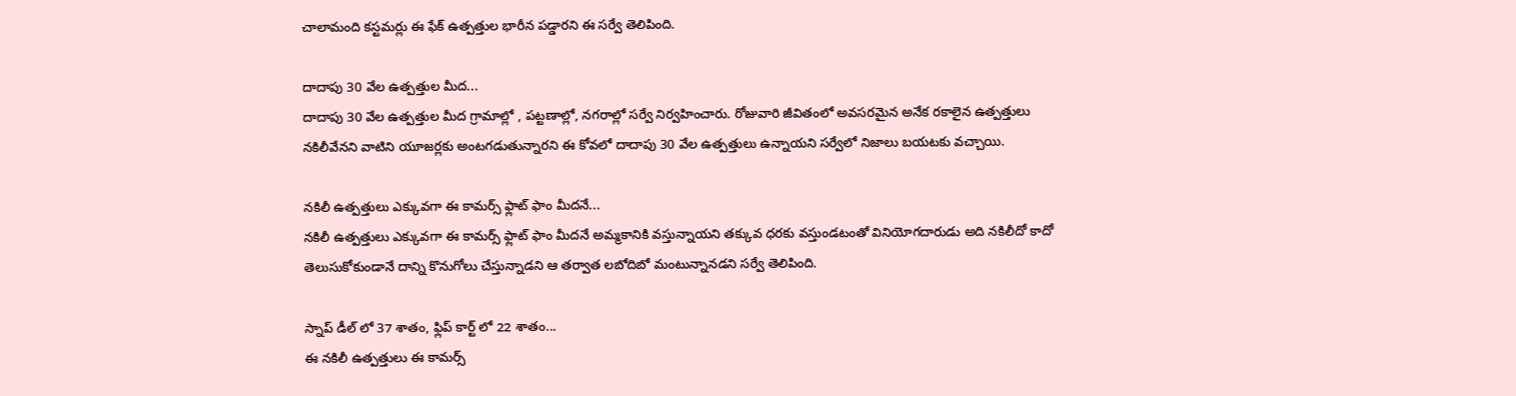చాలామంది కస్టమర్లు ఈ ఫేక్ ఉత్పత్తుల భారీన పడ్డారని ఈ సర్వే తెలిపింది.

దాదాపు 30 వేల ఉత్పత్తుల మీద...
దాదాపు 30 వేల ఉత్పత్తుల మీద గ్రామాల్లో , పట్టణాల్లో, నగరాల్లో సర్వే నిర్వహించారు. రోజువారి జీవితంలో అవసరమైన అనేక రకాలైన ఉత్పత్తులు నకిలీవేనని వాటిని యూజర్లకు అంటగడుతున్నారని ఈ కోవలో దాదాపు 30 వేల ఉత్పత్తులు ఉన్నాయని సర్వేలో నిజాలు బయటకు వచ్చాయి.

నకిలీ ఉత్పత్తులు ఎక్కువగా ఈ కామర్స్ ఫ్లాట్ ఫాం మీదనే...
నకిలీ ఉత్పత్తులు ఎక్కువగా ఈ కామర్స్ ఫ్లాట్ ఫాం మీదనే అమ్మకానికి వస్తున్నాయని తక్కువ ధరకు వస్తుండటంతో వినియోగదారుడు అది నకిలీదో కాదో తెలుసుకోకుండానే దాన్ని కొనుగోలు చేస్తున్నాడని ఆ తర్వాత లబోదిబో మంటున్నానడని సర్వే తెలిపింది.

స్నాప్ డీల్ లో 37 శాతం, ఫ్లిప్ కార్ట్ లో 22 శాతం...
ఈ నకిలీ ఉత్పత్తులు ఈ కామర్స్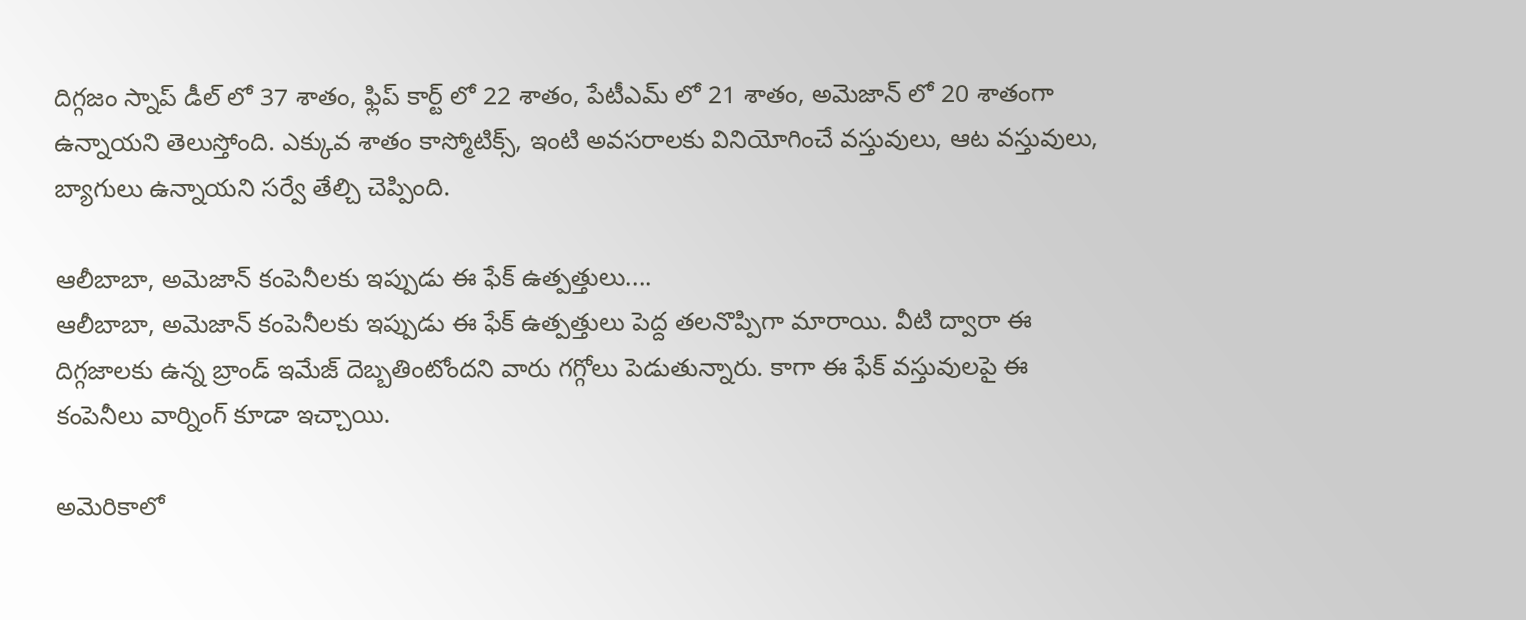దిగ్గజం స్నాప్ డీల్ లో 37 శాతం, ఫ్లిప్ కార్ట్ లో 22 శాతం, పేటీఎమ్ లో 21 శాతం, అమెజాన్ లో 20 శాతంగా ఉన్నాయని తెలుస్తోంది. ఎక్కువ శాతం కాస్మోటిక్స్, ఇంటి అవసరాలకు వినియోగించే వస్తువులు, ఆట వస్తువులు, బ్యాగులు ఉన్నాయని సర్వే తేల్చి చెప్పింది.

ఆలీబాబా, అమెజాన్ కంపెనీలకు ఇప్పుడు ఈ ఫేక్ ఉత్పత్తులు....
ఆలీబాబా, అమెజాన్ కంపెనీలకు ఇప్పుడు ఈ ఫేక్ ఉత్పత్తులు పెద్ద తలనొప్పిగా మారాయి. వీటి ద్వారా ఈ దిగ్గజాలకు ఉన్న బ్రాండ్ ఇమేజ్ దెబ్బతింటోందని వారు గగ్గోలు పెడుతున్నారు. కాగా ఈ ఫేక్ వస్తువులపై ఈ కంపెనీలు వార్నింగ్ కూడా ఇచ్చాయి.

అమెరికాలో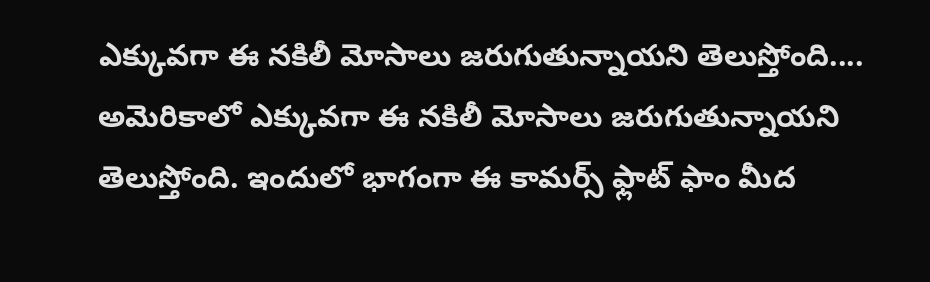ఎక్కువగా ఈ నకిలీ మోసాలు జరుగుతున్నాయని తెలుస్తోంది....
అమెరికాలో ఎక్కువగా ఈ నకిలీ మోసాలు జరుగుతున్నాయని తెలుస్తోంది. ఇందులో భాగంగా ఈ కామర్స్ ఫ్లాట్ ఫాం మీద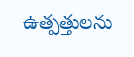ఉత్పత్తులను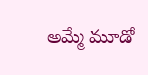అమ్మే మూడో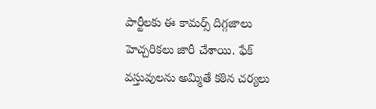పార్టీలకు ఈ కామర్స్ దిగ్గజాలు హెచ్చరికలు జారీ చేశాయి. ఫేక్ వస్తువులను అమ్మితే కఠిన చర్యలు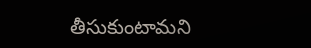తీసుకుంటామని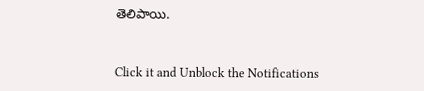తెలిపాయి.


Click it and Unblock the Notifications